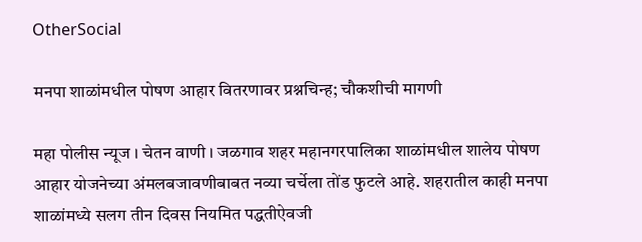OtherSocial

मनपा शाळांमधील पोषण आहार वितरणावर प्रश्नचिन्ह; चौकशीची मागणी

महा पोलीस न्यूज । चेतन वाणी । जळगाव शहर महानगरपालिका शाळांमधील शालेय पोषण आहार योजनेच्या अंमलबजावणीबाबत नव्या चर्चेला तोंड फुटले आहे. शहरातील काही मनपा शाळांमध्ये सलग तीन दिवस नियमित पद्धतीऐवजी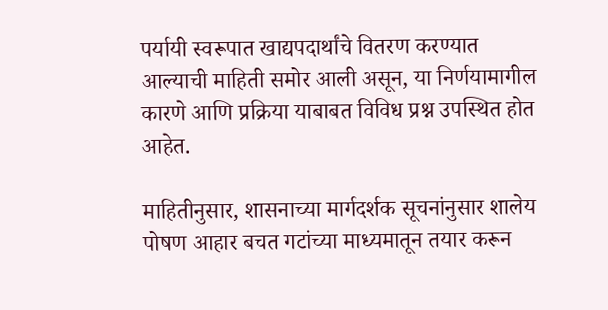पर्यायी स्वरूपात खाद्यपदार्थांचे वितरण करण्यात आल्याची माहिती समोर आली असून, या निर्णयामागील कारणे आणि प्रक्रिया याबाबत विविध प्रश्न उपस्थित होत आहेत.

माहितीनुसार, शासनाच्या मार्गदर्शक सूचनांनुसार शालेय पोषण आहार बचत गटांच्या माध्यमातून तयार करून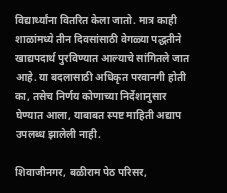विद्यार्थ्यांना वितरित केला जातो. मात्र काही शाळांमध्ये तीन दिवसांसाठी वेगळ्या पद्धतीने खाद्यपदार्थ पुरविण्यात आल्याचे सांगितले जात आहे. या बदलासाठी अधिकृत परवानगी होती का, तसेच निर्णय कोणाच्या निर्देशानुसार घेण्यात आला, याबाबत स्पष्ट माहिती अद्याप उपलब्ध झालेली नाही.

शिवाजीनगर, बळीराम पेठ परिसर,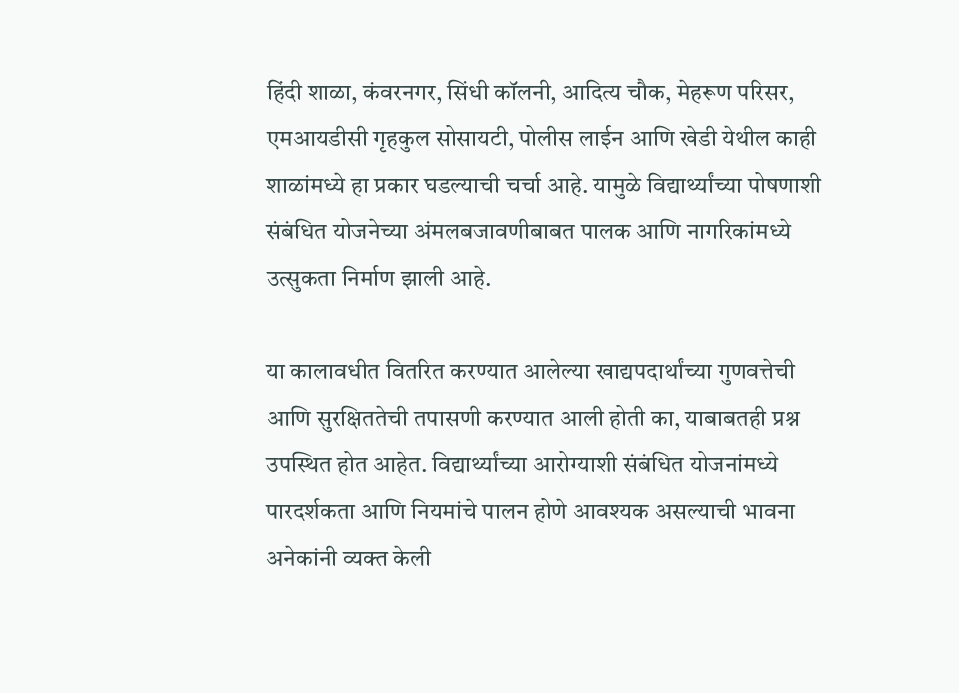हिंदी शाळा, कंवरनगर, सिंधी कॉलनी, आदित्य चौक, मेहरूण परिसर, एमआयडीसी गृहकुल सोसायटी, पोलीस लाईन आणि खेडी येथील काही शाळांमध्ये हा प्रकार घडल्याची चर्चा आहे. यामुळे विद्यार्थ्यांच्या पोषणाशी संबंधित योजनेच्या अंमलबजावणीबाबत पालक आणि नागरिकांमध्ये उत्सुकता निर्माण झाली आहे.

या कालावधीत वितरित करण्यात आलेल्या खाद्यपदार्थांच्या गुणवत्तेची आणि सुरक्षिततेची तपासणी करण्यात आली होती का, याबाबतही प्रश्न उपस्थित होत आहेत. विद्यार्थ्यांच्या आरोग्याशी संबंधित योजनांमध्ये पारदर्शकता आणि नियमांचे पालन होणे आवश्यक असल्याची भावना अनेकांनी व्यक्त केली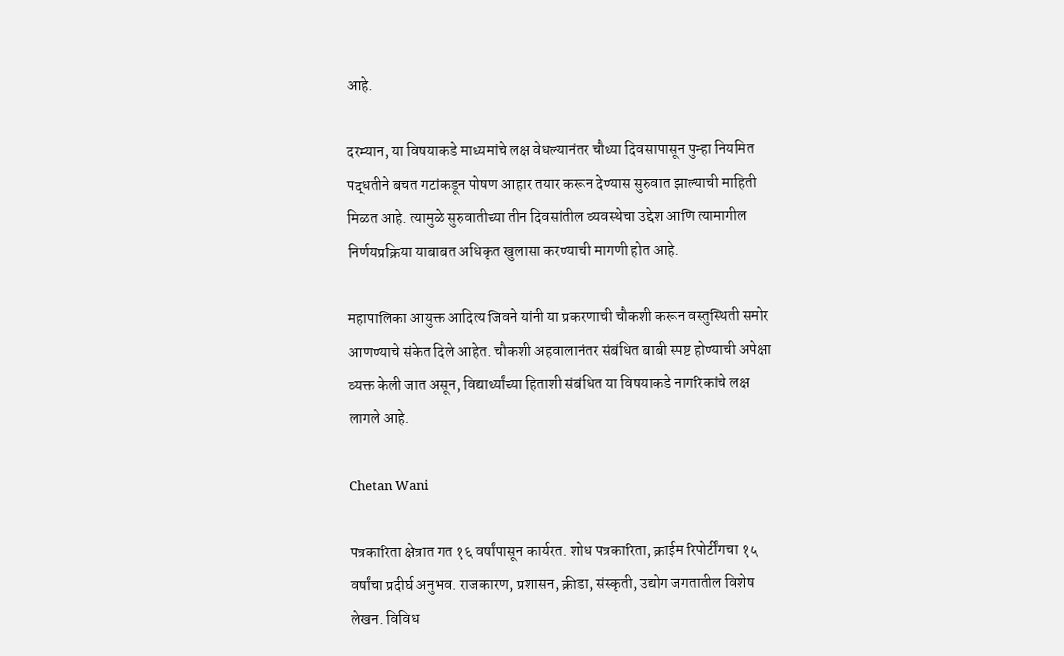आहे.

दरम्यान, या विषयाकडे माध्यमांचे लक्ष वेधल्यानंतर चौथ्या दिवसापासून पुन्हा नियमित पद्धतीने बचत गटांकडून पोषण आहार तयार करून देण्यास सुरुवात झाल्याची माहिती मिळत आहे. त्यामुळे सुरुवातीच्या तीन दिवसांतील व्यवस्थेचा उद्देश आणि त्यामागील निर्णयप्रक्रिया याबाबत अधिकृत खुलासा करण्याची मागणी होत आहे.

महापालिका आयुक्त आदित्य जिवने यांनी या प्रकरणाची चौकशी करून वस्तुस्थिती समोर आणण्याचे संकेत दिले आहेत. चौकशी अहवालानंतर संबंधित बाबी स्पष्ट होण्याची अपेक्षा व्यक्त केली जात असून, विद्यार्थ्यांच्या हिताशी संबंधित या विषयाकडे नागरिकांचे लक्ष लागले आहे.

Chetan Wani

पत्रकारिता क्षेत्रात गत १६ वर्षांपासून कार्यरत. शोध पत्रकारिता, क्राईम रिपोर्टींगचा १५ वर्षांचा प्रदीर्घ अनुभव. राजकारण, प्रशासन, क्रीडा, संस्कृती, उद्योग जगतातील विशेष लेखन. विविध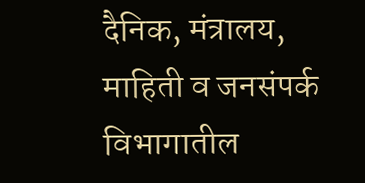दैनिक, मंत्रालय, माहिती व जनसंपर्क विभागातील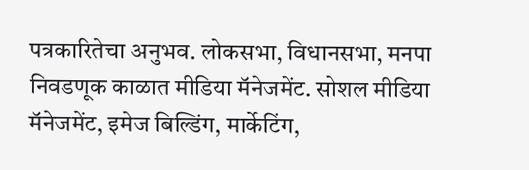पत्रकारितेचा अनुभव. लोकसभा, विधानसभा, मनपा निवडणूक काळात मीडिया मॅनेजमेंट. सोशल मीडिया मॅनेजमेंट, इमेज बिल्डिंग, मार्केटिंग,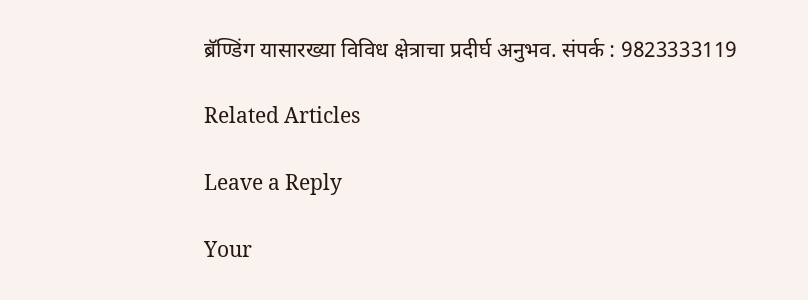ब्रॅण्डिंग यासारख्या विविध क्षेत्राचा प्रदीर्घ अनुभव. संपर्क : 9823333119

Related Articles

Leave a Reply

Your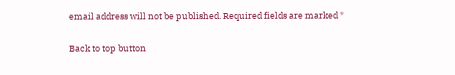email address will not be published. Required fields are marked *

Back to top button